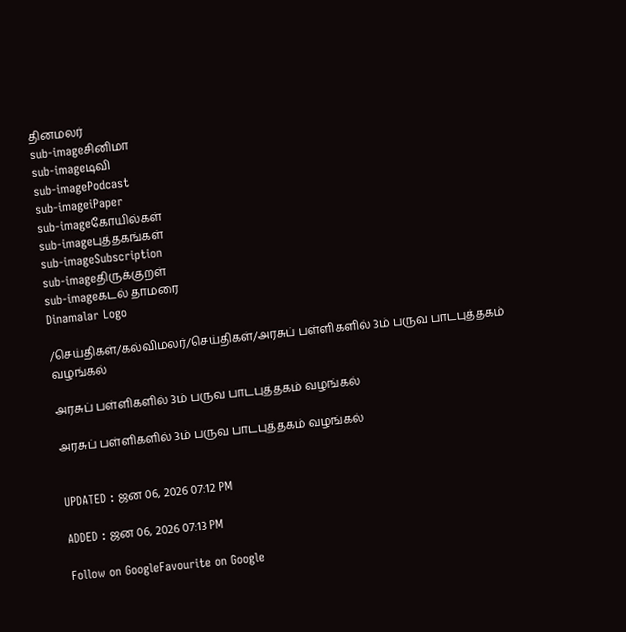தினமலர்
sub-imageசினிமா
sub-imageடிவி
sub-imagePodcast
sub-imageiPaper
sub-imageகோயில்கள்
sub-imageபுத்தகங்கள்
sub-imageSubscription
sub-imageதிருக்குறள்
sub-imageகடல் தாமரை
Dinamalar Logo

/செய்திகள்/கல்விமலர்/செய்திகள்/அரசுப் பள்ளிகளில் 3ம் பருவ பாடபுத்தகம் வழங்கல்

அரசுப் பள்ளிகளில் 3ம் பருவ பாடபுத்தகம் வழங்கல்

அரசுப் பள்ளிகளில் 3ம் பருவ பாடபுத்தகம் வழங்கல்


UPDATED : ஜன 06, 2026 07:12 PM

ADDED : ஜன 06, 2026 07:13 PM

Follow on GoogleFavourite on Google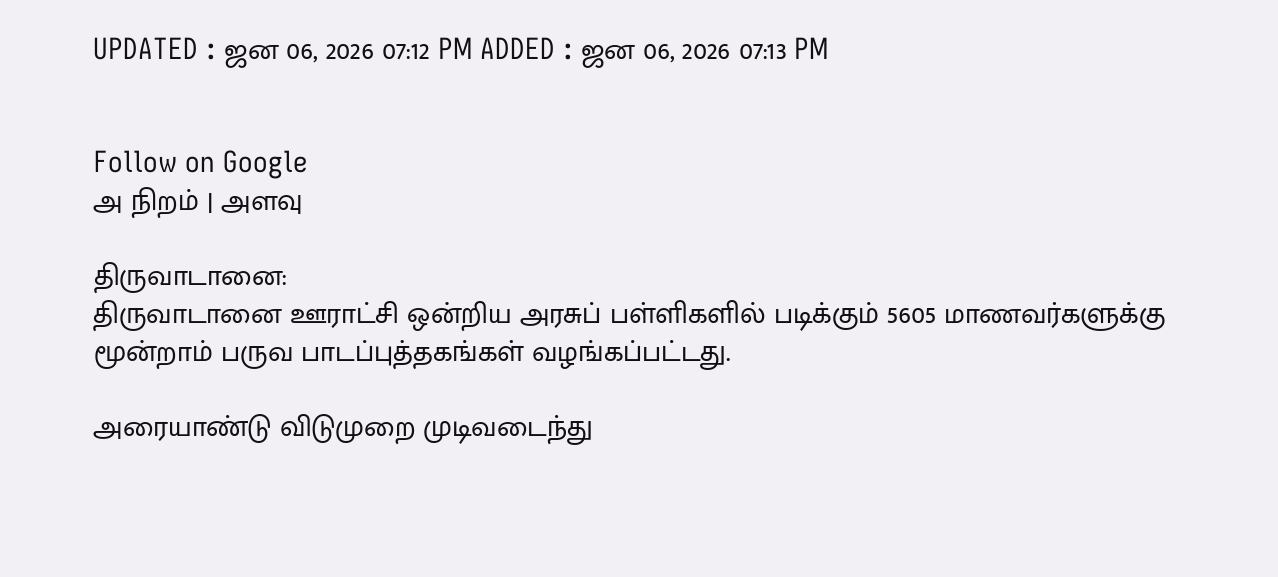UPDATED : ஜன 06, 2026 07:12 PM ADDED : ஜன 06, 2026 07:13 PM


Follow on Google
அ நிறம் | அளவு

திருவாடானை:
திருவாடானை ஊராட்சி ஒன்றிய அரசுப் பள்ளிகளில் படிக்கும் 5605 மாணவர்களுக்கு மூன்றாம் பருவ பாடப்புத்தகங்கள் வழங்கப்பட்டது.

அரையாண்டு விடுமுறை முடிவடைந்து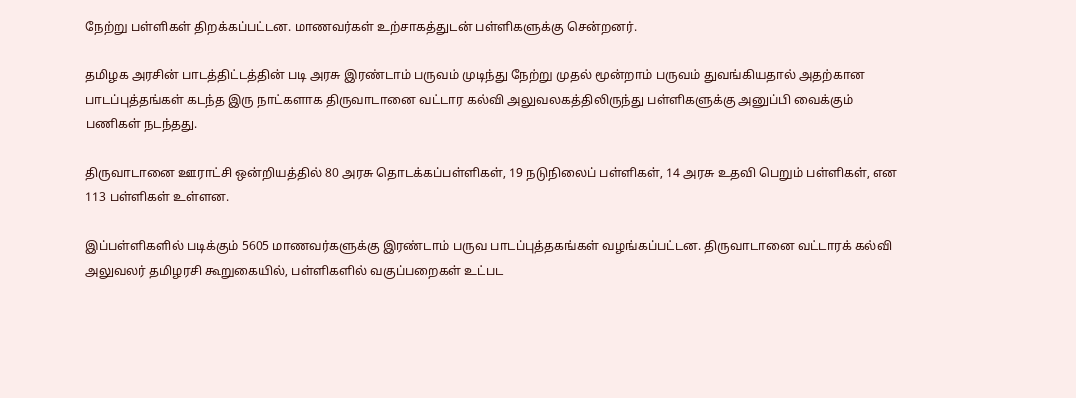நேற்று பள்ளிகள் திறக்கப்பட்டன. மாணவர்கள் உற்சாகத்துடன் பள்ளிகளுக்கு சென்றனர்.

தமிழக அரசின் பாடத்திட்டத்தின் படி அரசு இரண்டாம் பருவம் முடிந்து நேற்று முதல் மூன்றாம் பருவம் துவங்கியதால் அதற்கான பாடப்புத்தங்கள் கடந்த இரு நாட்களாக திருவாடானை வட்டார கல்வி அலுவலகத்திலிருந்து பள்ளிகளுக்கு அனுப்பி வைக்கும் பணிகள் நடந்தது.

திருவாடானை ஊராட்சி ஒன்றியத்தில் 80 அரசு தொடக்கப்பள்ளிகள், 19 நடுநிலைப் பள்ளிகள், 14 அரசு உதவி பெறும் பள்ளிகள், என 113 பள்ளிகள் உள்ளன.

இப்பள்ளிகளில் படிக்கும் 5605 மாணவர்களுக்கு இரண்டாம் பருவ பாடப்புத்தகங்கள் வழங்கப்பட்டன. திருவாடானை வட்டாரக் கல்வி அலுவலர் தமிழரசி கூறுகையில், பள்ளிகளில் வகுப்பறைகள் உட்பட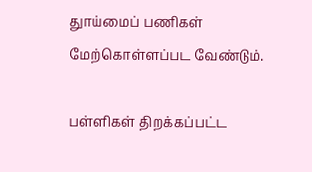துாய்மைப் பணிகள் மேற்கொள்ளப்பட வேண்டும்.

பள்ளிகள் திறக்கப்பட்ட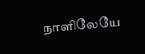நாளிலேயே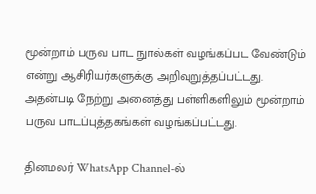மூன்றாம் பருவ பாட நுால்கள் வழங்கப்பட வேண்டும் என்று ஆசிரியர்களுக்கு அறிவுறுத்தப்பட்டது. அதன்படி நேற்று அனைத்து பள்ளிகளிலும் மூன்றாம் பருவ பாடப்புத்தகங்கள் வழங்கப்பட்டது.

தினமலர் WhatsApp Channel-ல்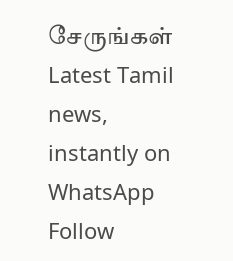சேருங்கள்
Latest Tamil news, instantly on WhatsApp
Follow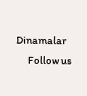Dinamalar
      Follow us